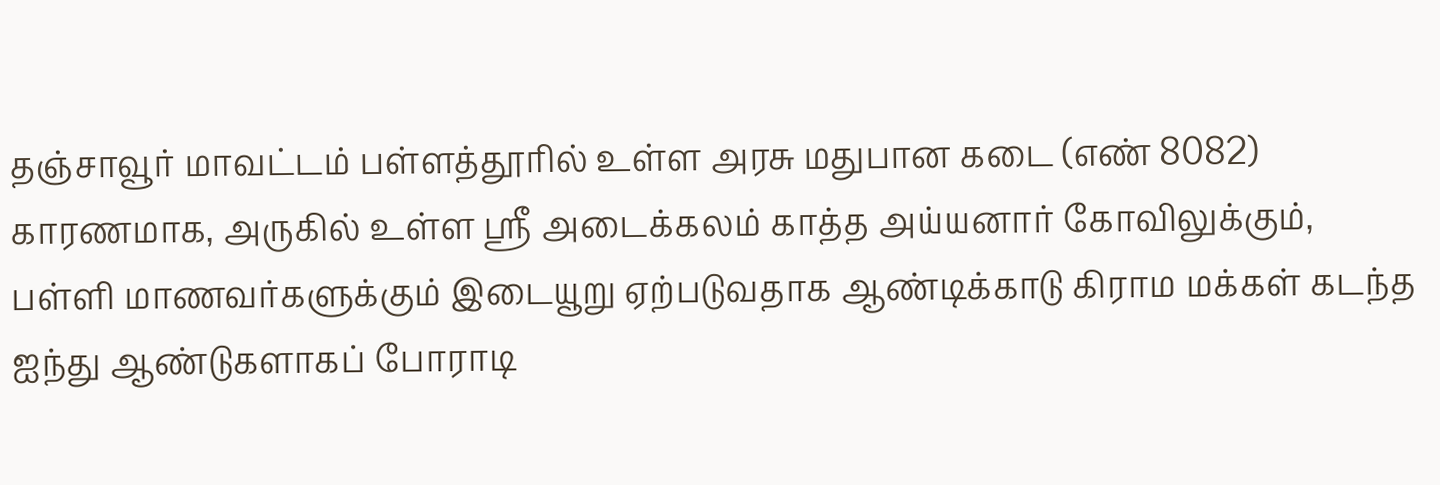தஞ்சாவூர் மாவட்டம் பள்ளத்தூரில் உள்ள அரசு மதுபான கடை (எண் 8082) காரணமாக, அருகில் உள்ள ஸ்ரீ அடைக்கலம் காத்த அய்யனார் கோவிலுக்கும், பள்ளி மாணவர்களுக்கும் இடையூறு ஏற்படுவதாக ஆண்டிக்காடு கிராம மக்கள் கடந்த ஐந்து ஆண்டுகளாகப் போராடி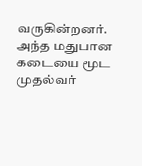வருகின்றனர். அந்த மதுபான கடையை மூட முதல்வர்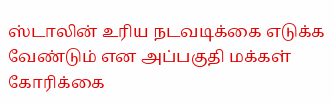ஸ்டாலின் உரிய நடவடிக்கை எடுக்க வேண்டும் என அப்பகுதி மக்கள் கோரிக்கை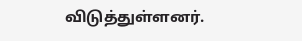விடுத்துள்ளனர்.